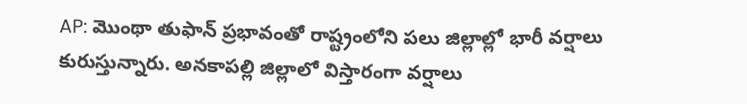AP: మొంథా తుఫాన్ ప్రభావంతో రాష్ట్రంలోని పలు జిల్లాల్లో భారీ వర్షాలు కురుస్తున్నారు. అనకాపల్లి జిల్లాలో విస్తారంగా వర్షాలు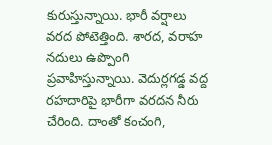కురుస్తున్నాయి. భారీ వర్షాలు వరద పోటెత్తింది. శారద, వరాహ నదులు ఉప్పొంగి ప్రవాహిస్తున్నాయి. వెదుర్లగడ్డ వద్ద రహదారిపై భారీగా వరదన నీరు చేరింది. దాంతో కంచంగి,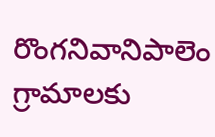రొంగనివానిపాలెం గ్రామాలకు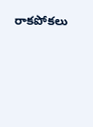రాకపోకలు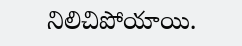నిలిచిపోయాయి.